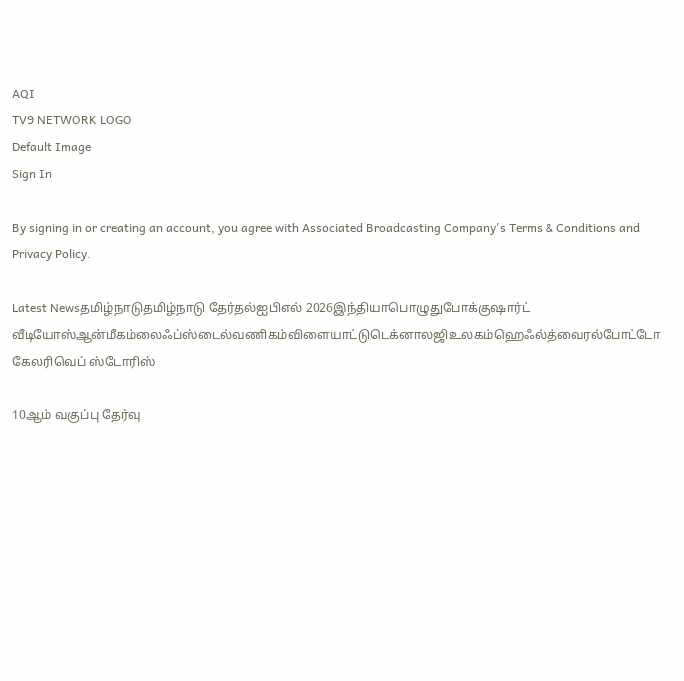AQI
TV9 NETWORK LOGO
Default Image
Sign In

By signing in or creating an account, you agree with Associated Broadcasting Company's Terms & Conditions and Privacy Policy.

Latest Newsதமிழ்நாடுதமிழ்நாடு தேர்தல்ஐபிஎல் 2026இந்தியாபொழுதுபோக்குஷார்ட் வீடியோஸ்ஆன்மீகம்லைஃப்ஸ்டைல்வணிகம்விளையாட்டுடெக்னாலஜிஉலகம்ஹெஃல்த்வைரல்போட்டோ கேலரிவெப் ஸ்டோரிஸ்

10ஆம் வகுப்பு தேர்வு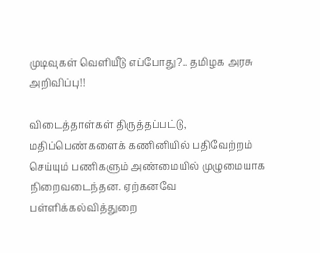முடிவுகள் வெளியீடு எப்போது?.. தமிழக அரசு அறிவிப்பு!!

விடைத்தாள்கள் திருத்தப்பட்டு, மதிப்பெண்களைக் கணினியில் பதிவேற்றம் செய்யும் பணிகளும் அண்மையில் முழுமையாக நிறைவடைந்தன. ஏற்கனவே பள்ளிக்கல்வித்துறை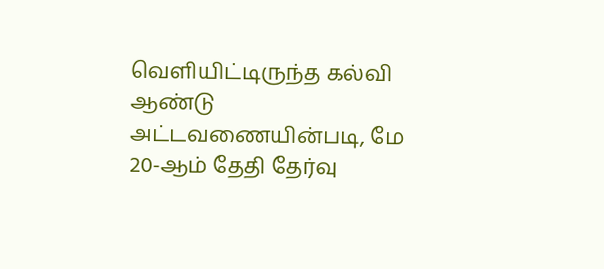வெளியிட்டிருந்த கல்வி ஆண்டு அட்டவணையின்படி, மே 20-ஆம் தேதி தேர்வு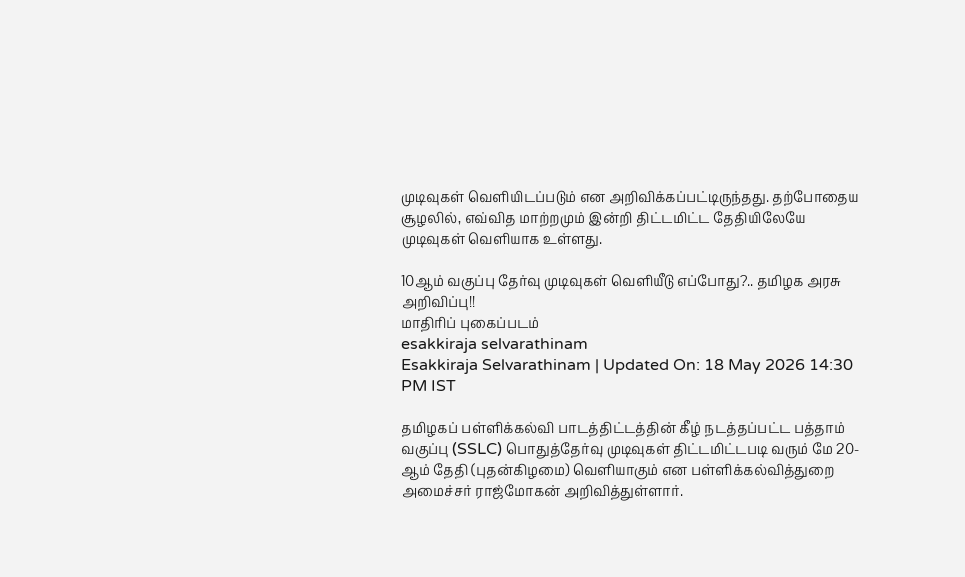முடிவுகள் வெளியிடப்படும் என அறிவிக்கப்பட்டிருந்தது. தற்போதைய சூழலில், எவ்வித மாற்றமும் இன்றி திட்டமிட்ட தேதியிலேயே முடிவுகள் வெளியாக உள்ளது.

10ஆம் வகுப்பு தேர்வு முடிவுகள் வெளியீடு எப்போது?.. தமிழக அரசு அறிவிப்பு!!
மாதிரிப் புகைப்படம்
esakkiraja selvarathinam
Esakkiraja Selvarathinam | Updated On: 18 May 2026 14:30 PM IST

தமிழகப் பள்ளிக்கல்வி பாடத்திட்டத்தின் கீழ் நடத்தப்பட்ட பத்தாம் வகுப்பு (SSLC) பொதுத்தேர்வு முடிவுகள் திட்டமிட்டபடி வரும் மே 20-ஆம் தேதி (புதன்கிழமை) வெளியாகும் என பள்ளிக்கல்வித்துறை அமைச்சர் ராஜ்மோகன் அறிவித்துள்ளார்.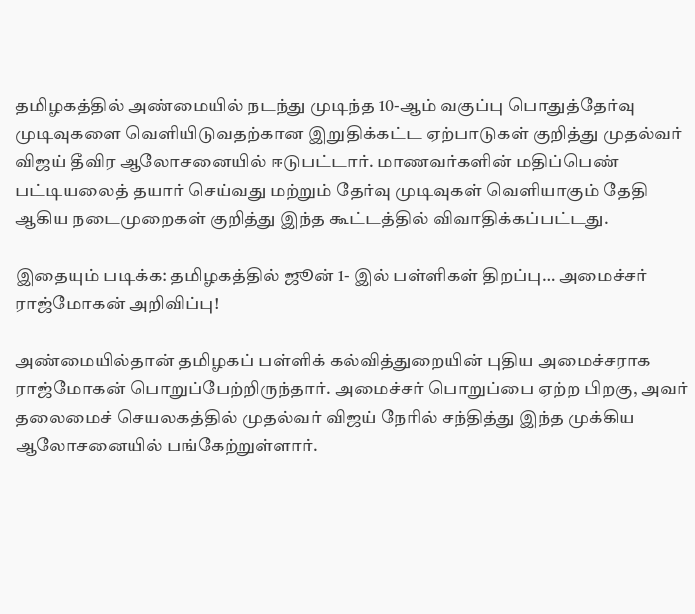தமிழகத்தில் அண்மையில் நடந்து முடிந்த 10-ஆம் வகுப்பு பொதுத்தேர்வு முடிவுகளை வெளியிடுவதற்கான இறுதிக்கட்ட ஏற்பாடுகள் குறித்து முதல்வர் விஜய் தீவிர ஆலோசனையில் ஈடுபட்டார். மாணவர்களின் மதிப்பெண் பட்டியலைத் தயார் செய்வது மற்றும் தேர்வு முடிவுகள் வெளியாகும் தேதி ஆகிய நடைமுறைகள் குறித்து இந்த கூட்டத்தில் விவாதிக்கப்பட்டது.

இதையும் படிக்க: தமிழகத்தில் ஜூன் 1- இல் பள்ளிகள் திறப்பு… அமைச்சர் ராஜ்மோகன் அறிவிப்பு!

அண்மையில்தான் தமிழகப் பள்ளிக் கல்வித்துறையின் புதிய அமைச்சராக ராஜ்மோகன் பொறுப்பேற்றிருந்தார். அமைச்சர் பொறுப்பை ஏற்ற பிறகு, அவர் தலைமைச் செயலகத்தில் முதல்வர் விஜய் நேரில் சந்தித்து இந்த முக்கிய ஆலோசனையில் பங்கேற்றுள்ளார்.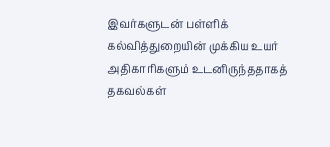இவர்களுடன் பள்ளிக் கல்வித்துறையின் முக்கிய உயர் அதிகாரிகளும் உடனிருந்ததாகத் தகவல்கள்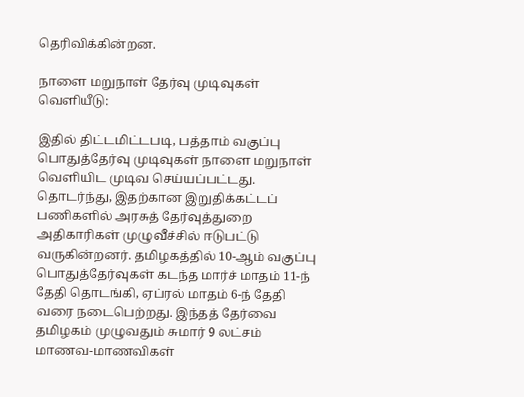தெரிவிக்கின்றன.

நாளை மறுநாள் தேர்வு முடிவுகள் வெளியீடு:

இதில் திட்டமிட்டபடி, பத்தாம் வகுப்பு பொதுத்தேர்வு முடிவுகள் நாளை மறுநாள் வெளியிட முடிவ செய்யப்பட்டது. தொடர்ந்து, இதற்கான இறுதிக்கட்டப் பணிகளில் அரசுத் தேர்வுத்துறை அதிகாரிகள் முழுவீச்சில் ஈடுபட்டு வருகின்றனர். தமிழகத்தில் 10-ஆம் வகுப்பு பொதுத்தேர்வுகள் கடந்த மார்ச் மாதம் 11-ந் தேதி தொடங்கி, ஏப்ரல் மாதம் 6-ந் தேதி வரை நடைபெற்றது. இந்தத் தேர்வை தமிழகம் முழுவதும் சுமார் 9 லட்சம் மாணவ-மாணவிகள்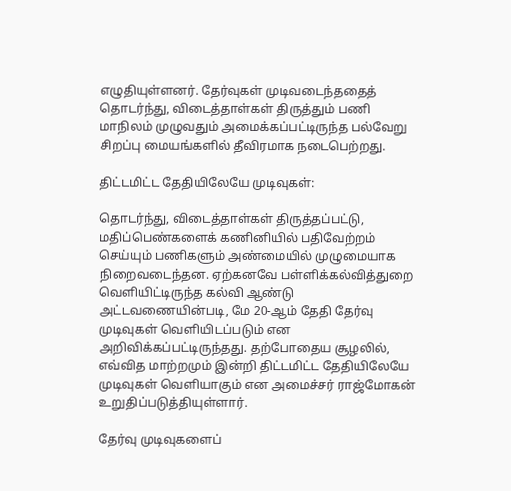எழுதியுள்ளனர். தேர்வுகள் முடிவடைந்ததைத் தொடர்ந்து, விடைத்தாள்கள் திருத்தும் பணி மாநிலம் முழுவதும் அமைக்கப்பட்டிருந்த பல்வேறு சிறப்பு மையங்களில் தீவிரமாக நடைபெற்றது.

திட்டமிட்ட தேதியிலேயே முடிவுகள்:

தொடர்ந்து, விடைத்தாள்கள் திருத்தப்பட்டு, மதிப்பெண்களைக் கணினியில் பதிவேற்றம் செய்யும் பணிகளும் அண்மையில் முழுமையாக நிறைவடைந்தன. ஏற்கனவே பள்ளிக்கல்வித்துறை வெளியிட்டிருந்த கல்வி ஆண்டு அட்டவணையின்படி, மே 20-ஆம் தேதி தேர்வு முடிவுகள் வெளியிடப்படும் என அறிவிக்கப்பட்டிருந்தது. தற்போதைய சூழலில், எவ்வித மாற்றமும் இன்றி திட்டமிட்ட தேதியிலேயே முடிவுகள் வெளியாகும் என அமைச்சர் ராஜ்மோகன் உறுதிப்படுத்தியுள்ளார்.

தேர்வு முடிவுகளைப்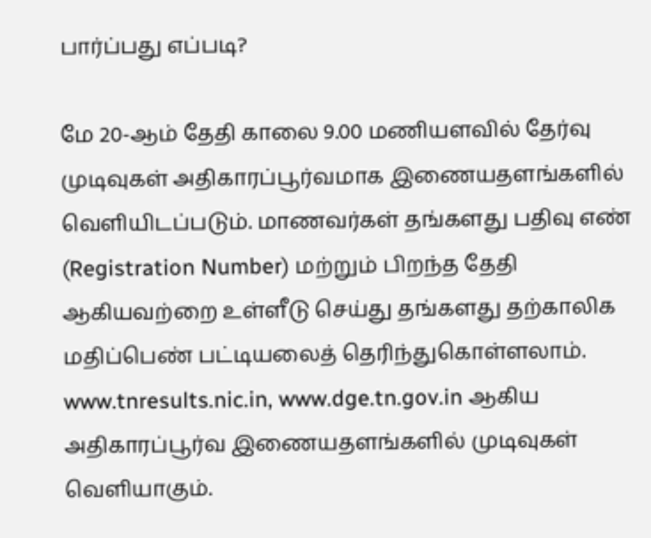பார்ப்பது எப்படி?

மே 20-ஆம் தேதி காலை 9.00 மணியளவில் தேர்வு முடிவுகள் அதிகாரப்பூர்வமாக இணையதளங்களில் வெளியிடப்படும். மாணவர்கள் தங்களது பதிவு எண் (Registration Number) மற்றும் பிறந்த தேதி ஆகியவற்றை உள்ளீடு செய்து தங்களது தற்காலிக மதிப்பெண் பட்டியலைத் தெரிந்துகொள்ளலாம். www.tnresults.nic.in, www.dge.tn.gov.in ஆகிய அதிகாரப்பூர்வ இணையதளங்களில் முடிவுகள் வெளியாகும்.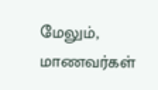மேலும், மாணவர்கள்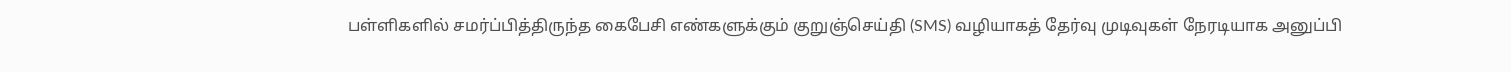பள்ளிகளில் சமர்ப்பித்திருந்த கைபேசி எண்களுக்கும் குறுஞ்செய்தி (SMS) வழியாகத் தேர்வு முடிவுகள் நேரடியாக அனுப்பி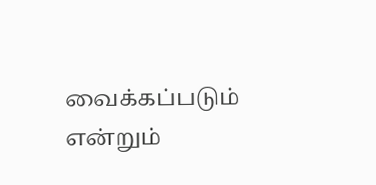வைக்கப்படும் என்றும்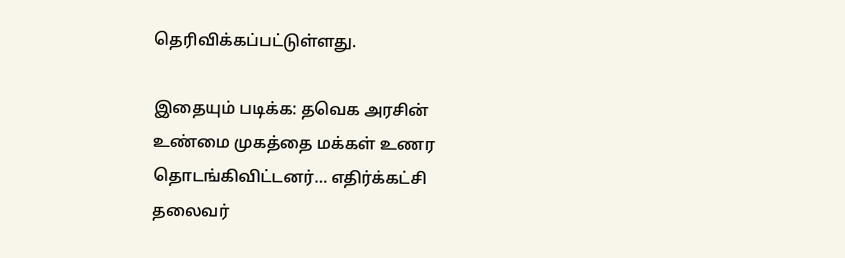தெரிவிக்கப்பட்டுள்ளது.

இதையும் படிக்க: தவெக அரசின் உண்மை முகத்தை மக்கள் உணர தொடங்கிவிட்டனர்… எதிர்க்கட்சி தலைவர்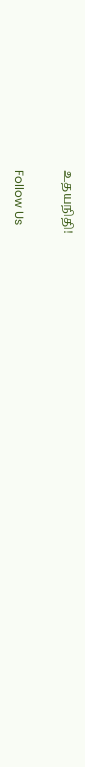உதயநிதி!

Follow Us